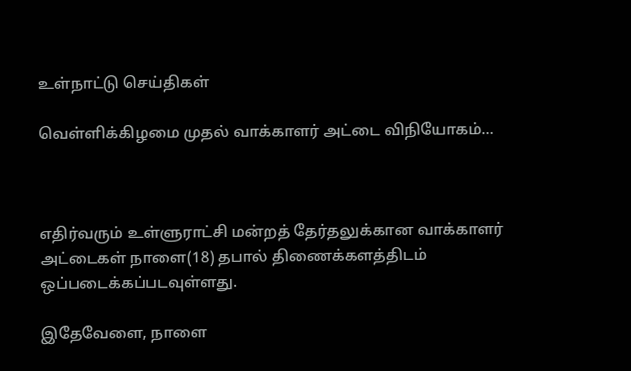உள்நாட்டு செய்திகள்

வெள்ளிக்கிழமை முதல் வாக்காளர் அட்டை விநியோகம்…



எதிர்வரும் உள்ளுராட்சி மன்றத் தேர்தலுக்கான வாக்காளர் அட்டைகள் நாளை(18) தபால் திணைக்களத்திடம் ஒப்படைக்கப்படவுள்ளது.

இதேவேளை, நாளை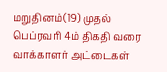மறுதினம்(19) முதல் பெப்ரவரி 4ம் திகதி வரை வாக்காளர் அட்டைகள்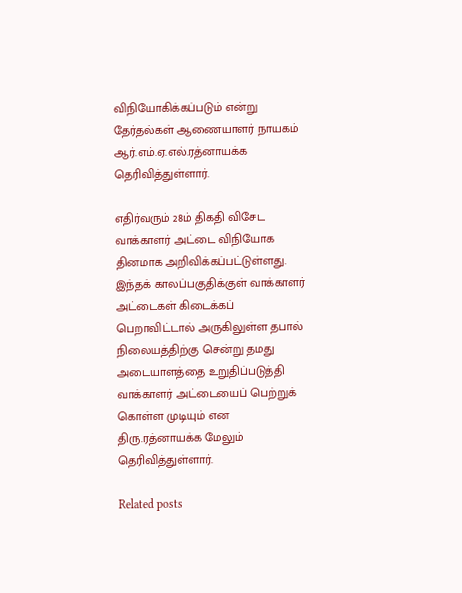விநியோகிக்கப்படும் என்று தேர்தல்கள் ஆணையாளர் நாயகம் ஆர்.எம்.ஏ.எல்.ரத்னாயக்க தெரிவித்துள்ளார்.

எதிர்வரும் 28ம் திகதி விசேட வாக்காளர் அட்டை விநியோக தினமாக அறிவிக்கப்பட்டுள்ளது. இந்தக் காலப்பகுதிக்குள் வாக்காளர் அட்டைகள் கிடைக்கப் பெறாவிட்டால் அருகிலுள்ள தபால் நிலையத்திற்கு சென்று தமது அடையாளத்தை உறுதிப்படுத்தி வாக்காளர் அட்டையைப் பெற்றுக் கொள்ள முடியும் என திரு.ரத்னாயக்க மேலும் தெரிவித்துள்ளார்.

Related posts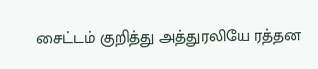சைட்டம் குறித்து அத்துரலியே ரத்தன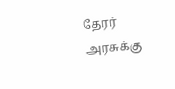தேரர் அரசுக்கு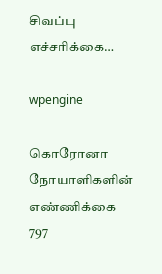சிவப்பு எச்சரிக்கை…

wpengine

கொரோனா நோயாளிகளின் எண்ணிக்கை 797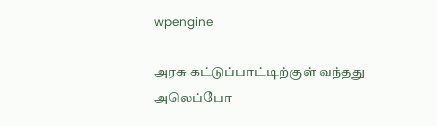wpengine

அரசு கட்டுப்பாட்டிற்குள் வந்தது அலெப்போ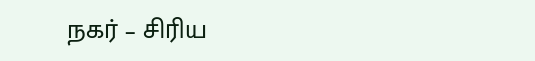நகர் – சிரிய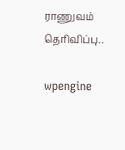ராணுவம் தெரிவிப்பு..

wpengine